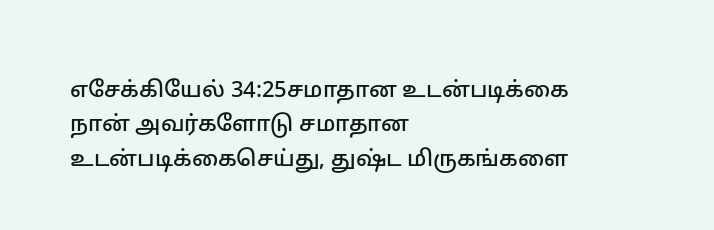எசேக்கியேல் 34:25சமாதான உடன்படிக்கை
நான் அவர்களோடு சமாதான உடன்படிக்கைசெய்து, துஷ்ட மிருகங்களை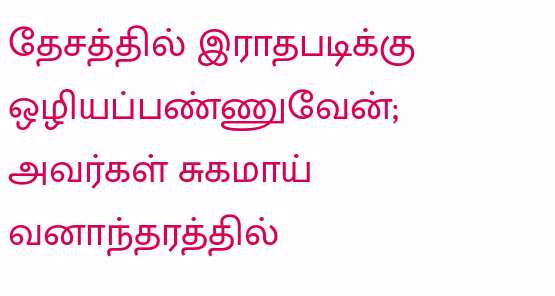தேசத்தில் இராதபடிக்கு ஒழியப்பண்ணுவேன்; அவர்கள் சுகமாய் வனாந்தரத்தில்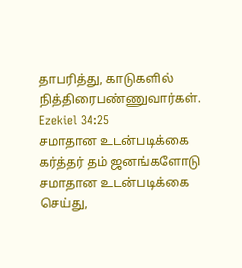தாபரித்து, காடுகளில் நித்திரைபண்ணுவார்கள்.
Ezekiel 34:25
சமாதான உடன்படிக்கை
கர்த்தர் தம் ஜனங்களோடு சமாதான உடன்படிக்கை செய்து,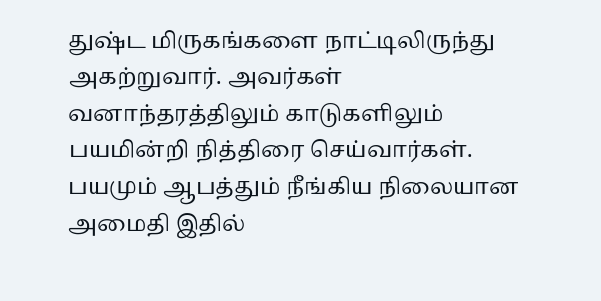துஷ்ட மிருகங்களை நாட்டிலிருந்து அகற்றுவார். அவர்கள் வனாந்தரத்திலும் காடுகளிலும் பயமின்றி நித்திரை செய்வார்கள். பயமும் ஆபத்தும் நீங்கிய நிலையான அமைதி இதில்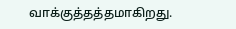வாக்குத்தத்தமாகிறது.